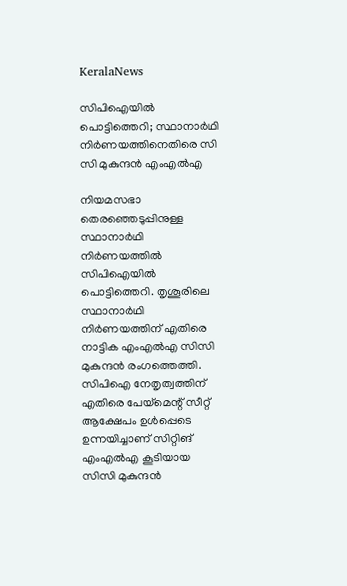KeralaNews

സിപിഐയിൽ പൊട്ടിത്തെറി; സ്ഥാനാർഥി നിർണയത്തിനെതിരെ സി സി മുകുന്ദൻ എംഎൽഎ

നിയമസഭാ തെരഞ്ഞെടുപ്പിനുള്ള സ്ഥാനാർഥി നിർണയത്തിൽ സിപിഐയിൽ പൊട്ടിത്തെറി. തൃശൂരിലെ സ്ഥാനാർഥി നിർണയത്തിന് എതിരെ നാട്ടിക എംഎൽഎ സിസി മുകുന്ദൻ രംഗത്തെത്തി. സിപിഐ നേതൃത്വത്തിന് എതിരെ പേയ്‌മെന്റ് സീറ്റ് ആക്ഷേപം ഉൾപ്പെടെ ഉന്നയിച്ചാണ് സിറ്റിങ് എംഎൽഎ കൂടിയായ സിസി മുകുന്ദൻ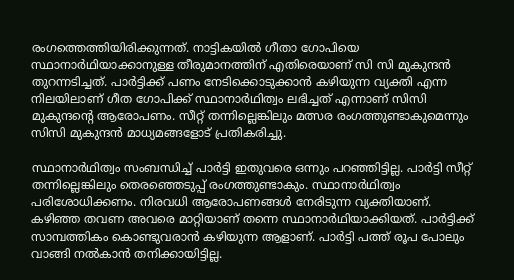രംഗത്തെത്തിയിരിക്കുന്നത്. നാട്ടികയിൽ ഗീതാ ഗോപിയെ സ്ഥാനാർഥിയാക്കാനുള്ള തീരുമാനത്തിന് എതിരെയാണ് സി സി മുകുന്ദൻ തുറന്നടിച്ചത്. പാർട്ടിക്ക് പണം നേടിക്കൊടുക്കാൻ കഴിയുന്ന വ്യക്തി എന്ന നിലയിലാണ് ഗീത ഗോപിക്ക് സ്ഥാനാർഥിത്വം ലഭിച്ചത് എന്നാണ് സിസി മുകുന്ദന്റെ ആരോപണം. സീറ്റ് തന്നില്ലെങ്കിലും മത്സര രംഗത്തുണ്ടാകുമെന്നും സിസി മുകുന്ദൻ മാധ്യമങ്ങളോട് പ്രതികരിച്ചു.

സ്ഥാനാർഥിത്വം സംബന്ധിച്ച് പാർട്ടി ഇതുവരെ ഒന്നും പറഞ്ഞിട്ടില്ല. പാർട്ടി സീറ്റ് തന്നില്ലെങ്കിലും തെരഞ്ഞെടുപ്പ് രംഗത്തുണ്ടാകും. സ്ഥാനാർഥിത്വം പരിശോധിക്കണം. നിരവധി ആരോപണങ്ങൾ നേരിടുന്ന വ്യക്തിയാണ്. കഴിഞ്ഞ തവണ അവരെ മാറ്റിയാണ് തന്നെ സ്ഥാനാർഥിയാക്കിയത്. പാർട്ടിക്ക് സാമ്പത്തികം കൊണ്ടുവരാൻ കഴിയുന്ന ആളാണ്. പാർട്ടി പത്ത് രൂപ പോലും വാങ്ങി നൽകാൻ തനിക്കായിട്ടില്ല.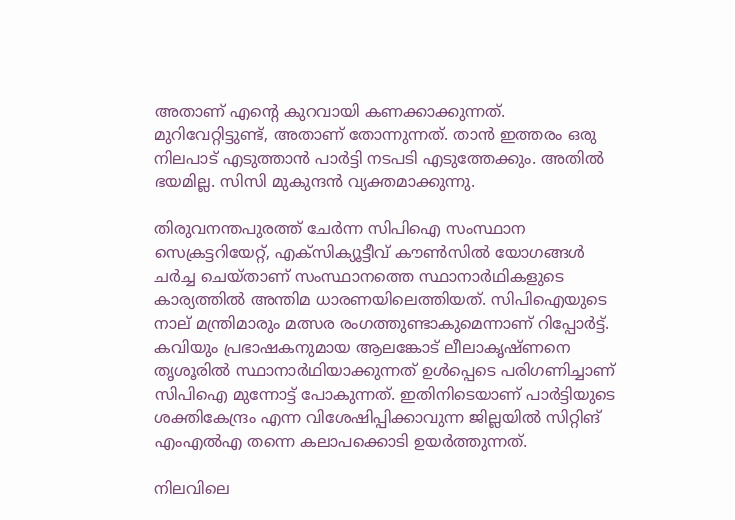അതാണ് എന്റെ കുറവായി കണക്കാക്കുന്നത്. മുറിവേറ്റിട്ടുണ്ട്, അതാണ് തോന്നുന്നത്. താൻ ഇത്തരം ഒരു നിലപാട് എടുത്താൻ പാർട്ടി നടപടി എടുത്തേക്കും. അതിൽ ഭയമില്ല. സിസി മുകുന്ദൻ വ്യക്തമാക്കുന്നു.

തിരുവനന്തപുരത്ത് ചേർന്ന സിപിഐ സംസ്ഥാന സെക്രട്ടറിയേറ്റ്, എക്സിക്യൂട്ടീവ് കൗൺസിൽ യോഗങ്ങൾ ചർച്ച ചെയ്താണ് സംസ്ഥാനത്തെ സ്ഥാനാർഥികളുടെ കാര്യത്തിൽ അന്തിമ ധാരണയിലെത്തിയത്. സിപിഐയുടെ നാല് മന്ത്രിമാരും മത്സര രംഗത്തുണ്ടാകുമെന്നാണ് റിപ്പോർട്ട്. കവിയും പ്രഭാഷകനുമായ ആലങ്കോട് ലീലാകൃഷ്ണനെ തൃശൂരിൽ സ്ഥാനാർഥിയാക്കുന്നത് ഉൾപ്പെടെ പരിഗണിച്ചാണ് സിപിഐ മുന്നോട്ട് പോകുന്നത്. ഇതിനിടെയാണ് പാർട്ടിയുടെ ശക്തികേന്ദ്രം എന്ന വിശേഷിപ്പിക്കാവുന്ന ജില്ലയിൽ സിറ്റിങ് എംഎൽഎ തന്നെ കലാപക്കൊടി ഉയർത്തുന്നത്.

നിലവിലെ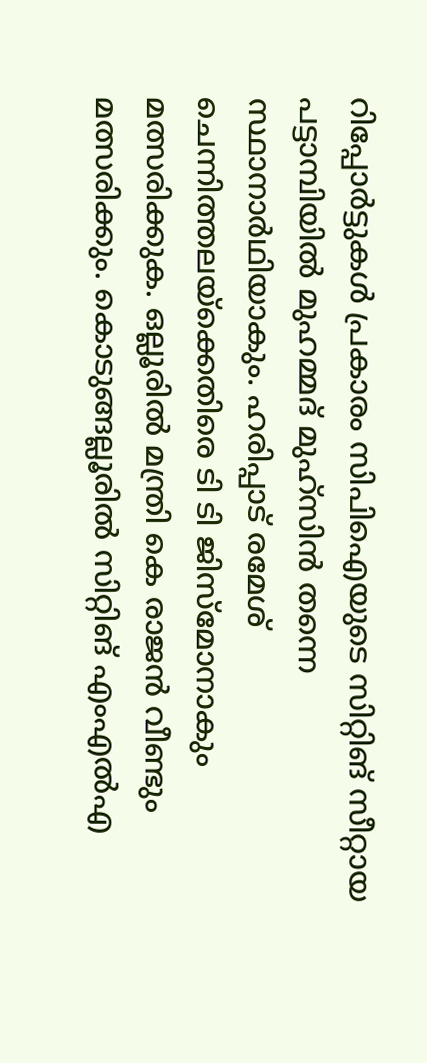റിപ്പോർട്ടുകൾ പ്രകാരം സിപിഐയുടെ സിറ്റിങ് സീറ്റായ പട്ടാമ്പിയിൽ മുഹമ്മദ് മുഹ്സിൻ തന്നെ സ്ഥാനാർഥിയാകും. ഹരിപ്പാട് രമേശ് ചെന്നിത്തലയ്ക്കെതിരെ ടി ടി ജിസ്‌മോനാകും മത്സരിക്കുക. ഒല്ലൂരിൽ മന്ത്രി കെ രാജൻ വീണ്ടും മത്സരിക്കും. കൊടുങ്ങല്ലൂരിൽ സിറ്റിങ് എംഎൽഎ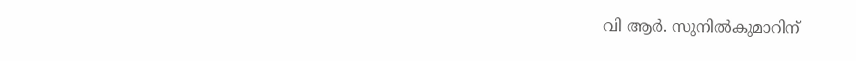വി ആർ. സുനിൽകുമാറിന്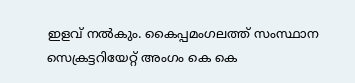ഇളവ് നൽകും. കൈപ്പമംഗലത്ത് സംസ്ഥാന സെക്രട്ടറിയേറ്റ് അംഗം കെ കെ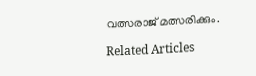വത്സരാജ് മത്സരിക്കും.

Related Articles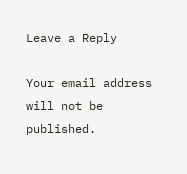Leave a Reply

Your email address will not be published.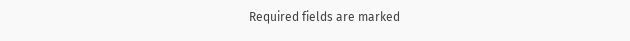Required fields are marked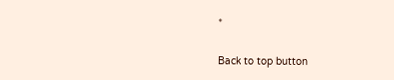*

Back to top button